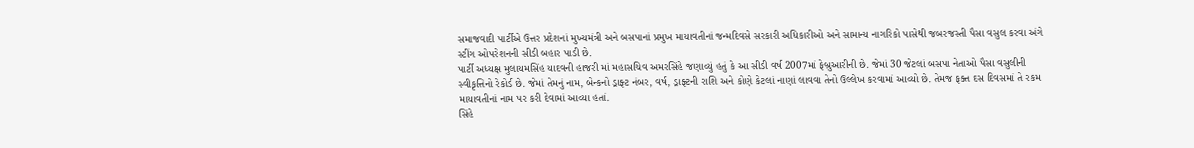સમાજવાદી પાર્ટીએ ઉત્તર પ્રદેશનાં મુખ્યમંત્રી અને બસપાનાં પ્રમુખ માયાવતીનાં જન્મદિવસે સરકારી અધિકારીઓ અને સામાન્ય નાગરિકો પાસેથી જબરજસ્તી પૈસા વસુલ કરવા અંગે સ્ટીંગ ઓપરેશનની સીડી બહાર પાડી છે.
પાર્ટી અધ્યક્ષ મુલાયમસિંહ યાદવની હાજરી માં મહાસચિવ અમરસિંહે જણાવ્યું હતું કે આ સીડી વર્ષ 2007માં ફેબ્રુઆરીની છે. જેમાં 30 જેટલાં બસપા નેતાઓ પૈસા વસુલીની સ્વીકૃત્તિનો રેકોર્ડ છે. જેમાં તેમનું નામ, બેન્કનો ડ્રાફ્ટ નંબર, વર્ષ, ડ્રાફ્ટની રાશિ અને કોણે કેટલાં નાણાં લાવવા તેનો ઉલ્લેખ કરવામાં આવ્યો છે. તેમજ ફક્ત દસ દિવસમાં તે રકમ માયાવતીનાં નામ પર કરી દેવામાં આવ્યા હતાં.
સિંહે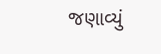જણાવ્યું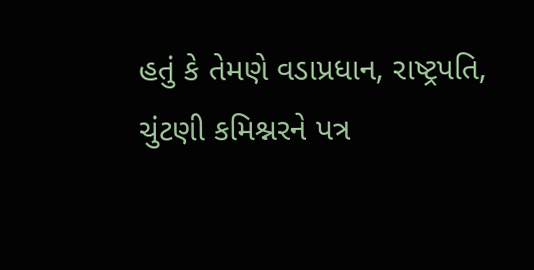હતું કે તેમણે વડાપ્રધાન, રાષ્ટ્રપતિ, ચુંટણી કમિશ્નરને પત્ર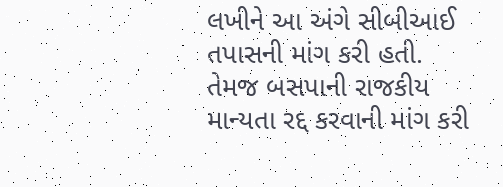લખીને આ અંગે સીબીઆઈ તપાસની માંગ કરી હતી. તેમજ બસપાની રાજકીય માન્યતા રદ્દ કરવાની માંગ કરી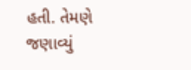હતી. તેમણે જણાવ્યું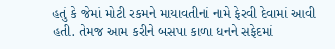હતું કે જેમાં મોટી રકમને માયાવતીનાં નામે ફેરવી દેવામાં આવી હતી. તેમજ આમ કરીને બસપા કાળા ધનને સફેદમાં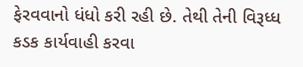ફેરવવાનો ધંધો કરી રહી છે. તેથી તેની વિરૂધ્ધ કડક કાર્યવાહી કરવા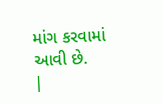માંગ કરવામાં આવી છે.
|